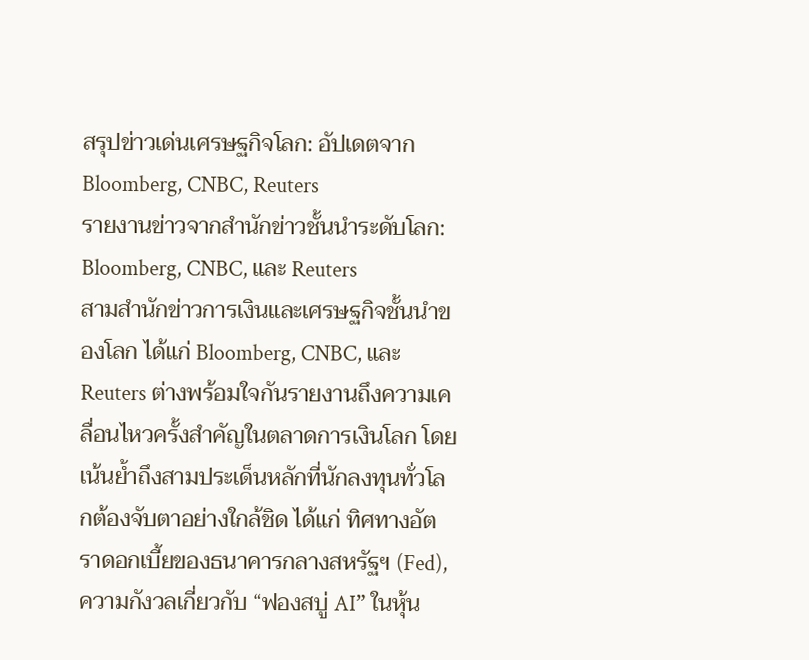สรุปข่าวเด่นเศรษฐกิจโลก: อัปเดตจาก Bloomberg, CNBC, Reuters
รายงานข่าวจากสำนักข่าวชั้นนำระดับโลก: Bloomberg, CNBC, และ Reuters
สามสำนักข่าวการเงินและเศรษฐกิจชั้นนำของโลก ได้แก่ Bloomberg, CNBC, และ Reuters ต่างพร้อมใจกันรายงานถึงความเคลื่อนไหวครั้งสำคัญในตลาดการเงินโลก โดยเน้นย้ำถึงสามประเด็นหลักที่นักลงทุนทั่วโลกต้องจับตาอย่างใกล้ชิด ได้แก่ ทิศทางอัตราดอกเบี้ยของธนาคารกลางสหรัฐฯ (Fed), ความกังวลเกี่ยวกับ “ฟองสบู่ AI” ในหุ้น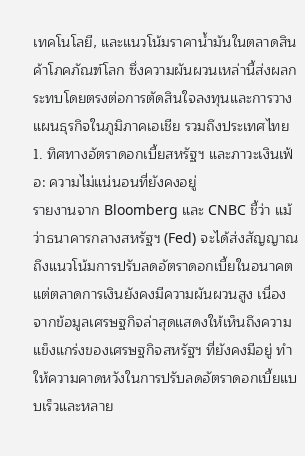เทคโนโลยี, และแนวโน้มราคาน้ำมันในตลาดสินค้าโภคภัณฑ์โลก ซึ่งความผันผวนเหล่านี้ส่งผลกระทบโดยตรงต่อการตัดสินใจลงทุนและการวางแผนธุรกิจในภูมิภาคเอเชีย รวมถึงประเทศไทย
1. ทิศทางอัตราดอกเบี้ยสหรัฐฯ และภาวะเงินเฟ้อ: ความไม่แน่นอนที่ยังคงอยู่
รายงานจาก Bloomberg และ CNBC ชี้ว่า แม้ว่าธนาคารกลางสหรัฐฯ (Fed) จะได้ส่งสัญญาณถึงแนวโน้มการปรับลดอัตราดอกเบี้ยในอนาคต แต่ตลาดการเงินยังคงมีความผันผวนสูง เนื่องจากข้อมูลเศรษฐกิจล่าสุดแสดงให้เห็นถึงความแข็งแกร่งของเศรษฐกิจสหรัฐฯ ที่ยังคงมีอยู่ ทำให้ความคาดหวังในการปรับลดอัตราดอกเบี้ยแบบเร็วและหลาย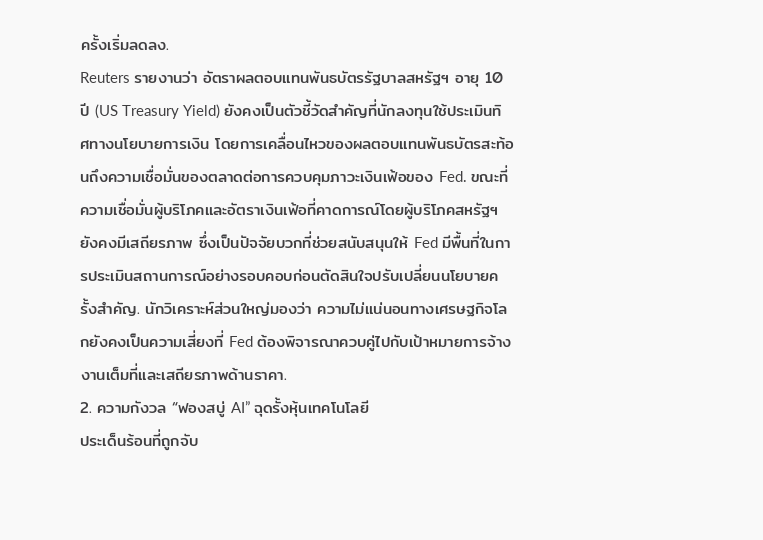ครั้งเริ่มลดลง.
Reuters รายงานว่า อัตราผลตอบแทนพันธบัตรรัฐบาลสหรัฐฯ อายุ 10 ปี (US Treasury Yield) ยังคงเป็นตัวชี้วัดสำคัญที่นักลงทุนใช้ประเมินทิศทางนโยบายการเงิน โดยการเคลื่อนไหวของผลตอบแทนพันธบัตรสะท้อนถึงความเชื่อมั่นของตลาดต่อการควบคุมภาวะเงินเฟ้อของ Fed. ขณะที่ความเชื่อมั่นผู้บริโภคและอัตราเงินเฟ้อที่คาดการณ์โดยผู้บริโภคสหรัฐฯ ยังคงมีเสถียรภาพ ซึ่งเป็นปัจจัยบวกที่ช่วยสนับสนุนให้ Fed มีพื้นที่ในการประเมินสถานการณ์อย่างรอบคอบก่อนตัดสินใจปรับเปลี่ยนนโยบายครั้งสำคัญ. นักวิเคราะห์ส่วนใหญ่มองว่า ความไม่แน่นอนทางเศรษฐกิจโลกยังคงเป็นความเสี่ยงที่ Fed ต้องพิจารณาควบคู่ไปกับเป้าหมายการจ้างงานเต็มที่และเสถียรภาพด้านราคา.
2. ความกังวล “ฟองสบู่ AI” ฉุดรั้งหุ้นเทคโนโลยี
ประเด็นร้อนที่ถูกจับ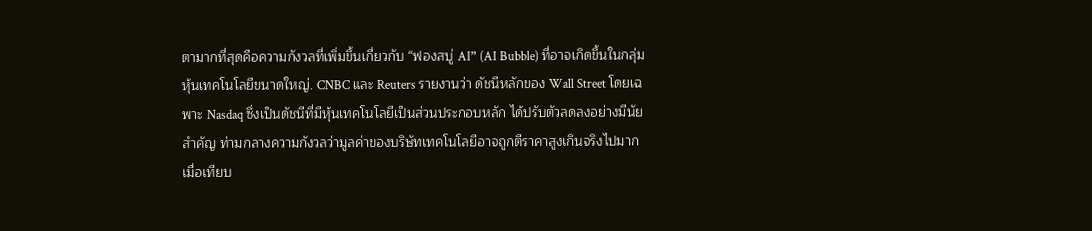ตามากที่สุดคือความกังวลที่เพิ่มขึ้นเกี่ยวกับ “ฟองสบู่ AI” (AI Bubble) ที่อาจเกิดขึ้นในกลุ่มหุ้นเทคโนโลยีขนาดใหญ่. CNBC และ Reuters รายงานว่า ดัชนีหลักของ Wall Street โดยเฉพาะ Nasdaq ซึ่งเป็นดัชนีที่มีหุ้นเทคโนโลยีเป็นส่วนประกอบหลัก ได้ปรับตัวลดลงอย่างมีนัยสำคัญ ท่ามกลางความกังวลว่ามูลค่าของบริษัทเทคโนโลยีอาจถูกตีราคาสูงเกินจริงไปมาก เมื่อเทียบ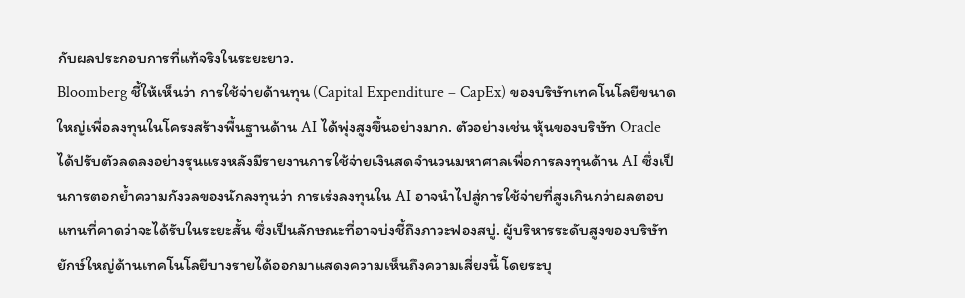กับผลประกอบการที่แท้จริงในระยะยาว.
Bloomberg ชี้ให้เห็นว่า การใช้จ่ายด้านทุน (Capital Expenditure – CapEx) ของบริษัทเทคโนโลยีขนาดใหญ่เพื่อลงทุนในโครงสร้างพื้นฐานด้าน AI ได้พุ่งสูงขึ้นอย่างมาก. ตัวอย่างเช่น หุ้นของบริษัท Oracle ได้ปรับตัวลดลงอย่างรุนแรงหลังมีรายงานการใช้จ่ายเงินสดจำนวนมหาศาลเพื่อการลงทุนด้าน AI ซึ่งเป็นการตอกย้ำความกังวลของนักลงทุนว่า การเร่งลงทุนใน AI อาจนำไปสู่การใช้จ่ายที่สูงเกินกว่าผลตอบแทนที่คาดว่าจะได้รับในระยะสั้น ซึ่งเป็นลักษณะที่อาจบ่งชี้ถึงภาวะฟองสบู่. ผู้บริหารระดับสูงของบริษัทยักษ์ใหญ่ด้านเทคโนโลยีบางรายได้ออกมาแสดงความเห็นถึงความเสี่ยงนี้ โดยระบุ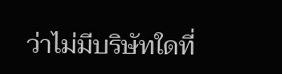ว่าไม่มีบริษัทใดที่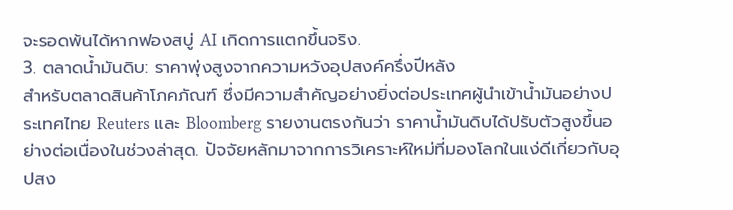จะรอดพ้นได้หากฟองสบู่ AI เกิดการแตกขึ้นจริง.
3. ตลาดน้ำมันดิบ: ราคาพุ่งสูงจากความหวังอุปสงค์ครึ่งปีหลัง
สำหรับตลาดสินค้าโภคภัณฑ์ ซึ่งมีความสำคัญอย่างยิ่งต่อประเทศผู้นำเข้าน้ำมันอย่างประเทศไทย Reuters และ Bloomberg รายงานตรงกันว่า ราคาน้ำมันดิบได้ปรับตัวสูงขึ้นอย่างต่อเนื่องในช่วงล่าสุด. ปัจจัยหลักมาจากการวิเคราะห์ใหม่ที่มองโลกในแง่ดีเกี่ยวกับอุปสง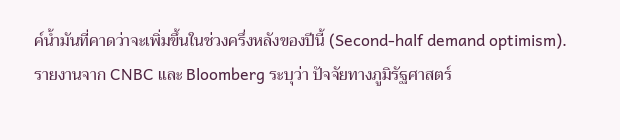ค์น้ำมันที่คาดว่าจะเพิ่มขึ้นในช่วงครึ่งหลังของปีนี้ (Second-half demand optimism).
รายงานจาก CNBC และ Bloomberg ระบุว่า ปัจจัยทางภูมิรัฐศาสตร์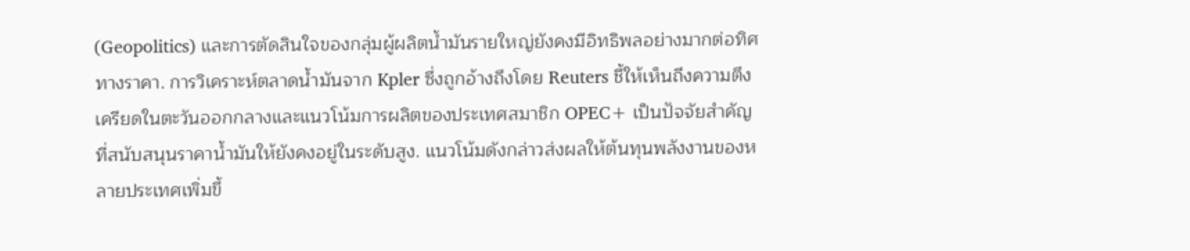(Geopolitics) และการตัดสินใจของกลุ่มผู้ผลิตน้ำมันรายใหญ่ยังคงมีอิทธิพลอย่างมากต่อทิศทางราคา. การวิเคราะห์ตลาดน้ำมันจาก Kpler ซึ่งถูกอ้างถึงโดย Reuters ชี้ให้เห็นถึงความตึงเครียดในตะวันออกกลางและแนวโน้มการผลิตของประเทศสมาชิก OPEC+ เป็นปัจจัยสำคัญที่สนับสนุนราคาน้ำมันให้ยังคงอยู่ในระดับสูง. แนวโน้มดังกล่าวส่งผลให้ต้นทุนพลังงานของหลายประเทศเพิ่มขึ้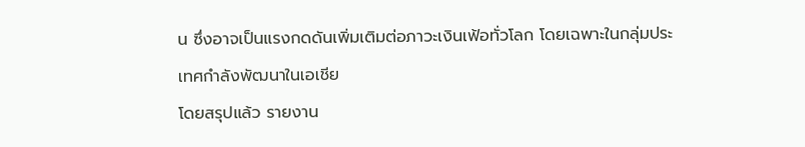น ซึ่งอาจเป็นแรงกดดันเพิ่มเติมต่อภาวะเงินเฟ้อทั่วโลก โดยเฉพาะในกลุ่มประเทศกำลังพัฒนาในเอเชีย
โดยสรุปแล้ว รายงาน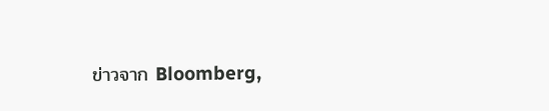ข่าวจาก Bloomberg,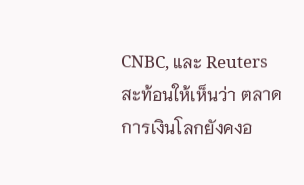CNBC, และ Reuters สะท้อนให้เห็นว่า ตลาดการเงินโลกยังคงอ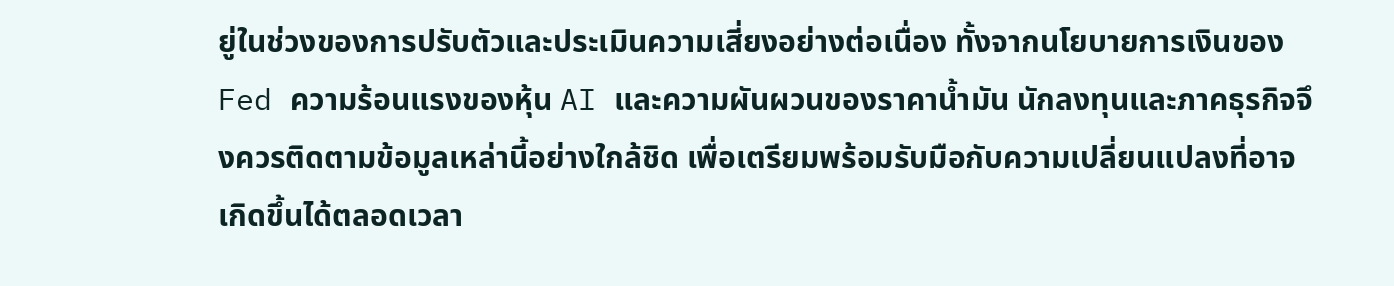ยู่ในช่วงของการปรับตัวและประเมินความเสี่ยงอย่างต่อเนื่อง ทั้งจากนโยบายการเงินของ Fed ความร้อนแรงของหุ้น AI และความผันผวนของราคาน้ำมัน นักลงทุนและภาคธุรกิจจึงควรติดตามข้อมูลเหล่านี้อย่างใกล้ชิด เพื่อเตรียมพร้อมรับมือกับความเปลี่ยนแปลงที่อาจเกิดขึ้นได้ตลอดเวลา